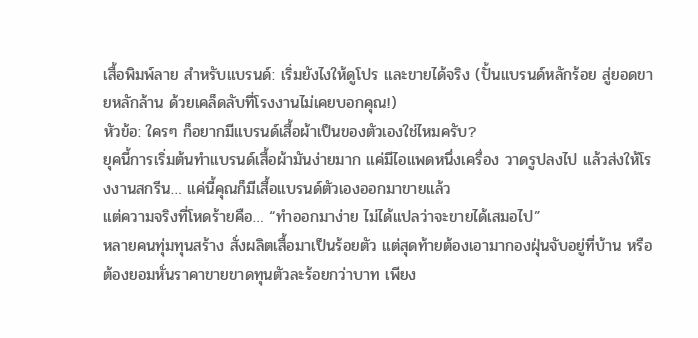เสื้อพิมพ์ลาย สำหรับแบรนด์: เริ่มยังไงให้ดูโปร และขายได้จริง (ปั้นแบรนด์หลักร้อย สู่ยอดขายหลักล้าน ด้วยเคล็ดลับที่โรงงานไม่เคยบอกคุณ!)
หัวข้อ: ใครๆ ก็อยากมีแบรนด์เสื้อผ้าเป็นของตัวเองใช่ไหมครับ?
ยุคนี้การเริ่มต้นทำแบรนด์เสื้อผ้ามันง่ายมาก แค่มีไอแพดหนึ่งเครื่อง วาดรูปลงไป แล้วส่งให้โรงงานสกรีน… แค่นี้คุณก็มีเสื้อแบรนด์ตัวเองออกมาขายแล้ว
แต่ความจริงที่โหดร้ายคือ… “ทำออกมาง่าย ไม่ได้แปลว่าจะขายได้เสมอไป”
หลายคนทุ่มทุนสร้าง สั่งผลิตเสื้อมาเป็นร้อยตัว แต่สุดท้ายต้องเอามากองฝุ่นจับอยู่ที่บ้าน หรือต้องยอมหั่นราคาขายขาดทุนตัวละร้อยกว่าบาท เพียง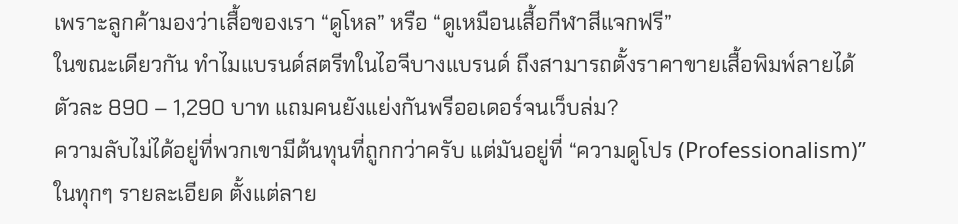เพราะลูกค้ามองว่าเสื้อของเรา “ดูโหล” หรือ “ดูเหมือนเสื้อกีฬาสีแจกฟรี”
ในขณะเดียวกัน ทำไมแบรนด์สตรีทในไอจีบางแบรนด์ ถึงสามารถตั้งราคาขายเสื้อพิมพ์ลายได้ตัวละ 890 – 1,290 บาท แถมคนยังแย่งกันพรีออเดอร์จนเว็บล่ม?
ความลับไม่ได้อยู่ที่พวกเขามีต้นทุนที่ถูกกว่าครับ แต่มันอยู่ที่ “ความดูโปร (Professionalism)” ในทุกๆ รายละเอียด ตั้งแต่ลาย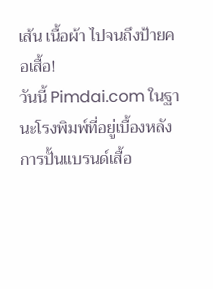เส้น เนื้อผ้า ไปจนถึงป้ายคอเสื้อ!
วันนี้ Pimdai.com ในฐานะโรงพิมพ์ที่อยู่เบื้องหลังการปั้นแบรนด์เสื้อ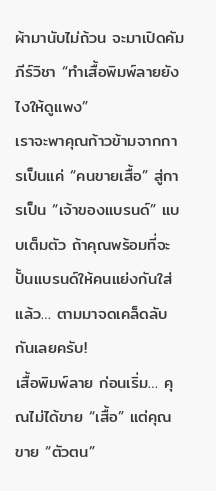ผ้ามานับไม่ถ้วน จะมาเปิดคัมภีร์วิชา “ทำเสื้อพิมพ์ลายยังไงให้ดูแพง”
เราจะพาคุณก้าวข้ามจากการเป็นแค่ “คนขายเสื้อ” สู่การเป็น “เจ้าของแบรนด์” แบบเต็มตัว ถ้าคุณพร้อมที่จะปั้นแบรนด์ให้คนแย่งกันใส่แล้ว… ตามมาจดเคล็ดลับกันเลยครับ!
เสื้อพิมพ์ลาย ก่อนเริ่ม… คุณไม่ได้ขาย “เสื้อ” แต่คุณขาย “ตัวตน”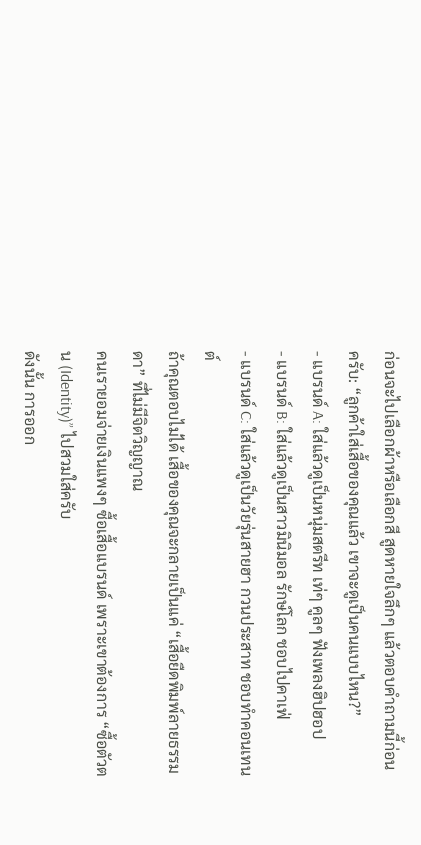ก่อนจะไปเลือกผ้าหรือเลือกสี สูดหายใจลึกๆ แล้วตอบคำถามนี้ก่อนครับ: “ลูกค้าใส่เสื้อของคุณแล้ว เขาจะดูเป็นคนแบบไหน?”
- แบรนด์ A: ใส่แล้วดูเป็นหนุ่มสตรีท เท่ๆ คูลๆ ฟังเพลงฮิปฮอป
- แบรนด์ B: ใส่แล้วดูเป็นสาวมินิมอล รักษ์โลก ชอบไปคาเฟ่
- แบรนด์ C: ใส่แล้วดูเป็นวัยรุ่นสายฮา กวนประสาท ชอบทำคอนเทนต์
ถ้าคุณตอบไม่ได้ เสื้อของคุณจะกลายเป็นแค่ “เสื้อยืดพิมพ์ลายธรรมดา” ที่ไม่มีจิตวิญญาณ
คนเรายอมจ่ายเงินแพงๆ ซื้อเสื้อแบรนด์ เพราะเขาต้องการ “ซื้อตัวตน (Identity)” ไปสวมใส่ครับ
ดังนั้น การออก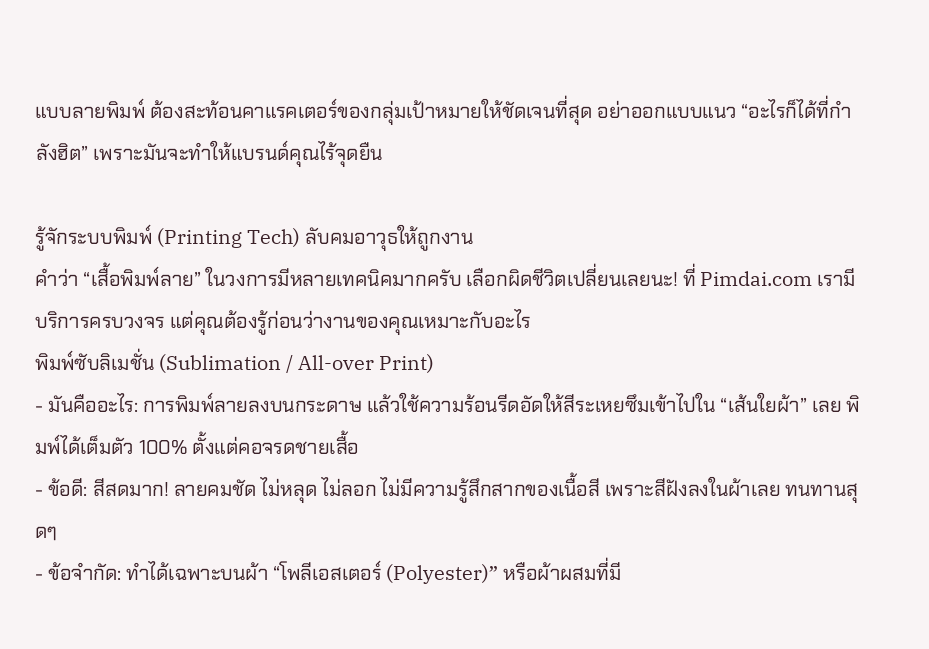แบบลายพิมพ์ ต้องสะท้อนคาแรคเตอร์ของกลุ่มเป้าหมายให้ชัดเจนที่สุด อย่าออกแบบแนว “อะไรก็ได้ที่กำลังฮิต” เพราะมันจะทำให้แบรนด์คุณไร้จุดยืน

รู้จักระบบพิมพ์ (Printing Tech) ลับคมอาวุธให้ถูกงาน
คำว่า “เสื้อพิมพ์ลาย” ในวงการมีหลายเทคนิคมากครับ เลือกผิดชีวิตเปลี่ยนเลยนะ! ที่ Pimdai.com เรามีบริการครบวงจร แต่คุณต้องรู้ก่อนว่างานของคุณเหมาะกับอะไร
พิมพ์ซับลิเมชั่น (Sublimation / All-over Print)
- มันคืออะไร: การพิมพ์ลายลงบนกระดาษ แล้วใช้ความร้อนรีดอัดให้สีระเหยซึมเข้าไปใน “เส้นใยผ้า” เลย พิมพ์ได้เต็มตัว 100% ตั้งแต่คอจรดชายเสื้อ
- ข้อดี: สีสดมาก! ลายคมชัด ไม่หลุด ไม่ลอก ไม่มีความรู้สึกสากของเนื้อสี เพราะสีฝังลงในผ้าเลย ทนทานสุดๆ
- ข้อจำกัด: ทำได้เฉพาะบนผ้า “โพลีเอสเตอร์ (Polyester)” หรือผ้าผสมที่มี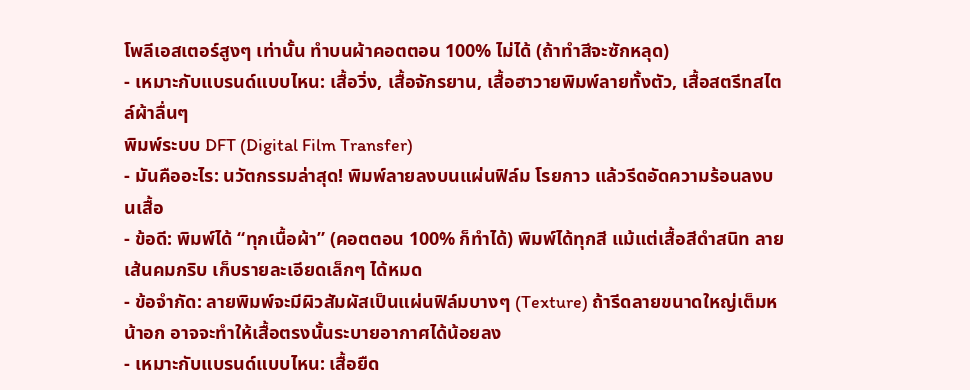โพลีเอสเตอร์สูงๆ เท่านั้น ทำบนผ้าคอตตอน 100% ไม่ได้ (ถ้าทำสีจะซักหลุด)
- เหมาะกับแบรนด์แบบไหน: เสื้อวิ่ง, เสื้อจักรยาน, เสื้อฮาวายพิมพ์ลายทั้งตัว, เสื้อสตรีทสไตล์ผ้าลื่นๆ
พิมพ์ระบบ DFT (Digital Film Transfer)
- มันคืออะไร: นวัตกรรมล่าสุด! พิมพ์ลายลงบนแผ่นฟิล์ม โรยกาว แล้วรีดอัดความร้อนลงบนเสื้อ
- ข้อดี: พิมพ์ได้ “ทุกเนื้อผ้า” (คอตตอน 100% ก็ทำได้) พิมพ์ได้ทุกสี แม้แต่เสื้อสีดำสนิท ลายเส้นคมกริบ เก็บรายละเอียดเล็กๆ ได้หมด
- ข้อจำกัด: ลายพิมพ์จะมีผิวสัมผัสเป็นแผ่นฟิล์มบางๆ (Texture) ถ้ารีดลายขนาดใหญ่เต็มหน้าอก อาจจะทำให้เสื้อตรงนั้นระบายอากาศได้น้อยลง
- เหมาะกับแบรนด์แบบไหน: เสื้อยืด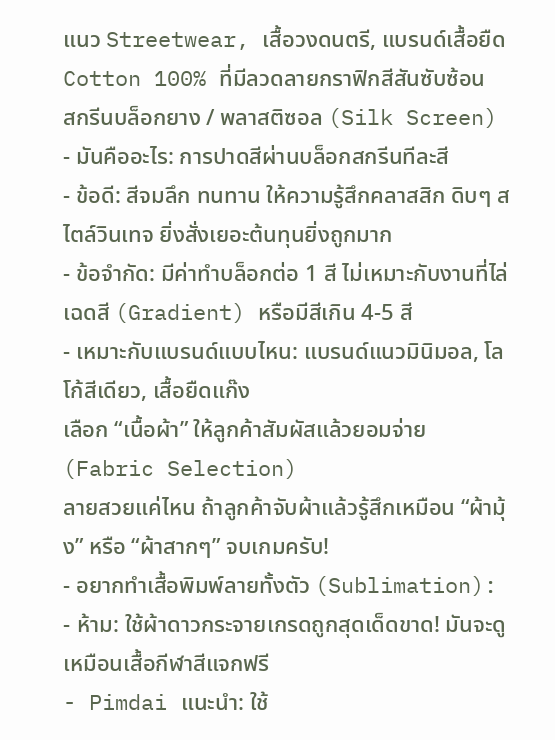แนว Streetwear, เสื้อวงดนตรี, แบรนด์เสื้อยืด Cotton 100% ที่มีลวดลายกราฟิกสีสันซับซ้อน
สกรีนบล็อกยาง / พลาสติซอล (Silk Screen)
- มันคืออะไร: การปาดสีผ่านบล็อกสกรีนทีละสี
- ข้อดี: สีจมลึก ทนทาน ให้ความรู้สึกคลาสสิก ดิบๆ สไตล์วินเทจ ยิ่งสั่งเยอะต้นทุนยิ่งถูกมาก
- ข้อจำกัด: มีค่าทำบล็อกต่อ 1 สี ไม่เหมาะกับงานที่ไล่เฉดสี (Gradient) หรือมีสีเกิน 4-5 สี
- เหมาะกับแบรนด์แบบไหน: แบรนด์แนวมินิมอล, โลโก้สีเดียว, เสื้อยืดแก๊ง
เลือก “เนื้อผ้า” ให้ลูกค้าสัมผัสแล้วยอมจ่าย (Fabric Selection)
ลายสวยแค่ไหน ถ้าลูกค้าจับผ้าแล้วรู้สึกเหมือน “ผ้ามุ้ง” หรือ “ผ้าสากๆ” จบเกมครับ!
- อยากทำเสื้อพิมพ์ลายทั้งตัว (Sublimation):
- ห้าม: ใช้ผ้าดาวกระจายเกรดถูกสุดเด็ดขาด! มันจะดูเหมือนเสื้อกีฬาสีแจกฟรี
- Pimdai แนะนำ: ใช้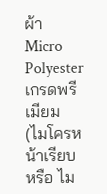ผ้า Micro Polyester เกรดพรีเมียม (ไมโครหน้าเรียบ หรือ ไม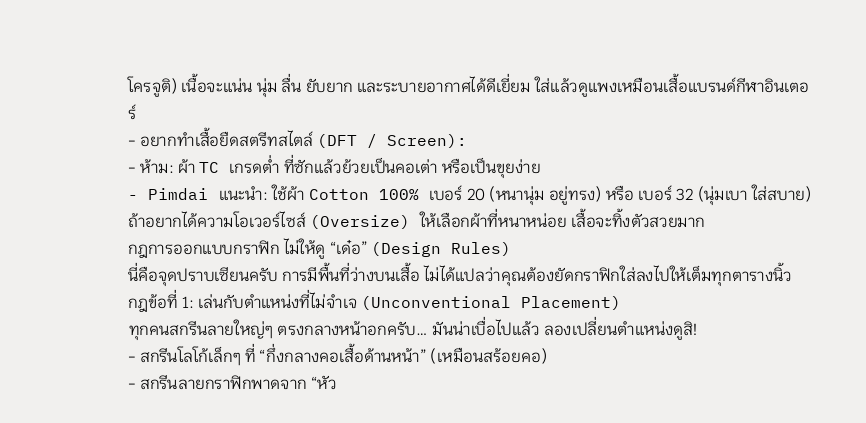โครจูติ) เนื้อจะแน่น นุ่ม ลื่น ยับยาก และระบายอากาศได้ดีเยี่ยม ใส่แล้วดูแพงเหมือนเสื้อแบรนด์กีฬาอินเตอร์
- อยากทำเสื้อยืดสตรีทสไตล์ (DFT / Screen):
- ห้าม: ผ้า TC เกรดต่ำ ที่ซักแล้วย้วยเป็นคอเต่า หรือเป็นขุยง่าย
- Pimdai แนะนำ: ใช้ผ้า Cotton 100% เบอร์ 20 (หนานุ่ม อยู่ทรง) หรือ เบอร์ 32 (นุ่มเบา ใส่สบาย) ถ้าอยากได้ความโอเวอร์ไซส์ (Oversize) ให้เลือกผ้าที่หนาหน่อย เสื้อจะทิ้งตัวสวยมาก
กฎการออกแบบกราฟิก ไม่ให้ดู “เด๋อ” (Design Rules)
นี่คือจุดปราบเซียนครับ การมีพื้นที่ว่างบนเสื้อ ไม่ได้แปลว่าคุณต้องยัดกราฟิกใส่ลงไปให้เต็มทุกตารางนิ้ว
กฎข้อที่ 1: เล่นกับตำแหน่งที่ไม่จำเจ (Unconventional Placement)
ทุกคนสกรีนลายใหญ่ๆ ตรงกลางหน้าอกครับ… มันน่าเบื่อไปแล้ว ลองเปลี่ยนตำแหน่งดูสิ!
- สกรีนโลโก้เล็กๆ ที่ “กึ่งกลางคอเสื้อด้านหน้า” (เหมือนสร้อยคอ)
- สกรีนลายกราฟิกพาดจาก “หัว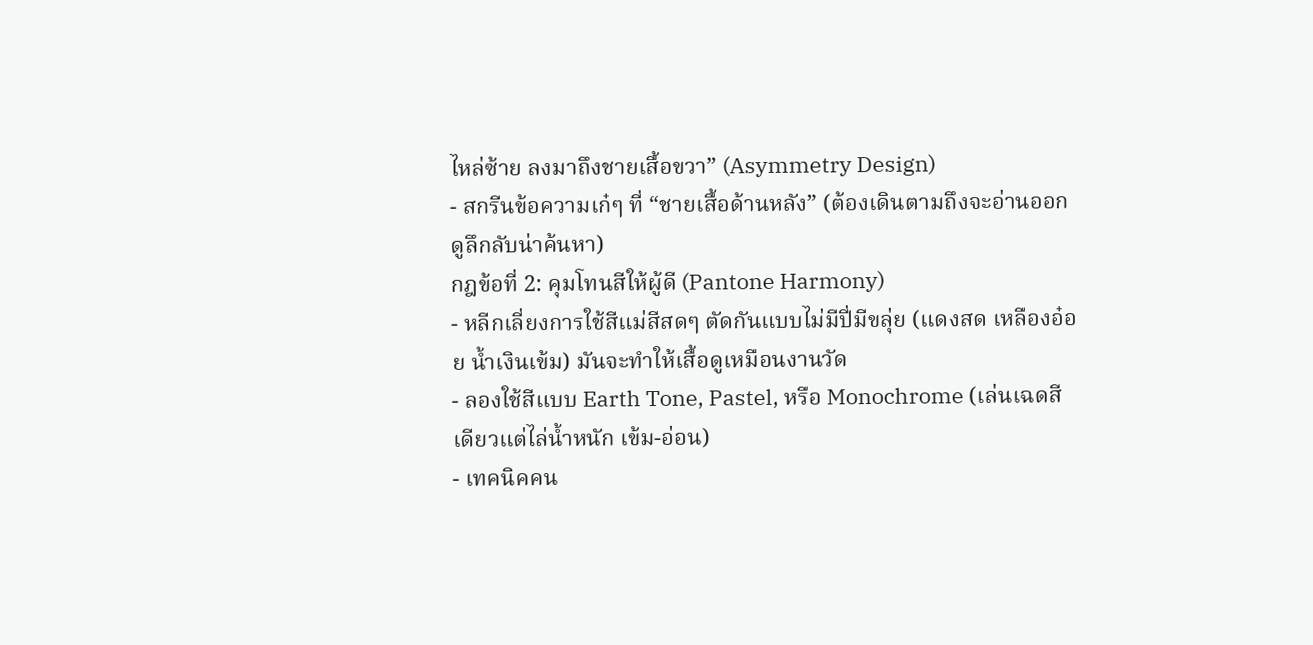ไหล่ซ้าย ลงมาถึงชายเสื้อขวา” (Asymmetry Design)
- สกรีนข้อความเก๋ๆ ที่ “ชายเสื้อด้านหลัง” (ต้องเดินตามถึงจะอ่านออก ดูลึกลับน่าค้นหา)
กฎข้อที่ 2: คุมโทนสีให้ผู้ดี (Pantone Harmony)
- หลีกเลี่ยงการใช้สีแม่สีสดๆ ตัดกันแบบไม่มีปี่มีขลุ่ย (แดงสด เหลืองอ๋อย น้ำเงินเข้ม) มันจะทำให้เสื้อดูเหมือนงานวัด
- ลองใช้สีแบบ Earth Tone, Pastel, หรือ Monochrome (เล่นเฉดสีเดียวแต่ไล่น้ำหนัก เข้ม-อ่อน)
- เทคนิคคน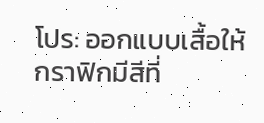โปร: ออกแบบเสื้อให้กราฟิกมีสีที่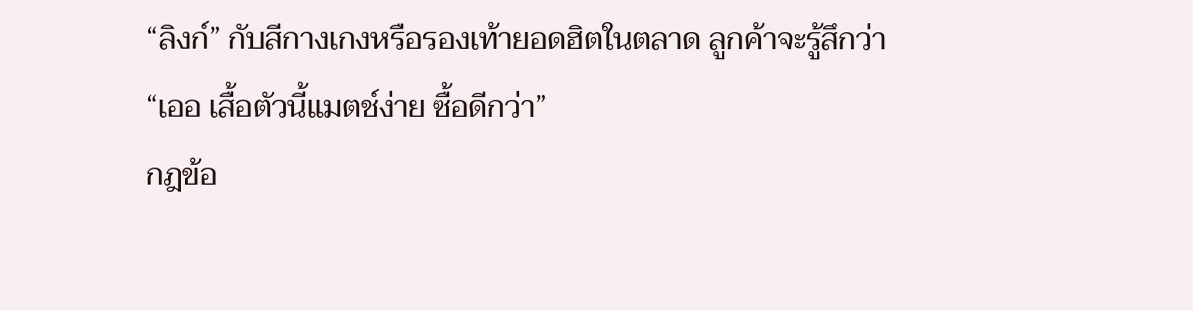“ลิงก์” กับสีกางเกงหรือรองเท้ายอดฮิตในตลาด ลูกค้าจะรู้สึกว่า “เออ เสื้อตัวนี้แมตช์ง่าย ซื้อดีกว่า”
กฎข้อ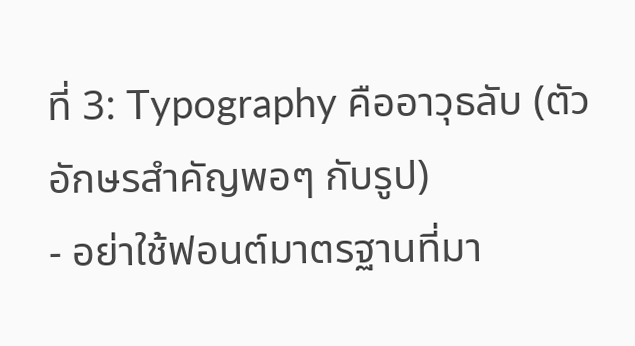ที่ 3: Typography คืออาวุธลับ (ตัวอักษรสำคัญพอๆ กับรูป)
- อย่าใช้ฟอนต์มาตรฐานที่มา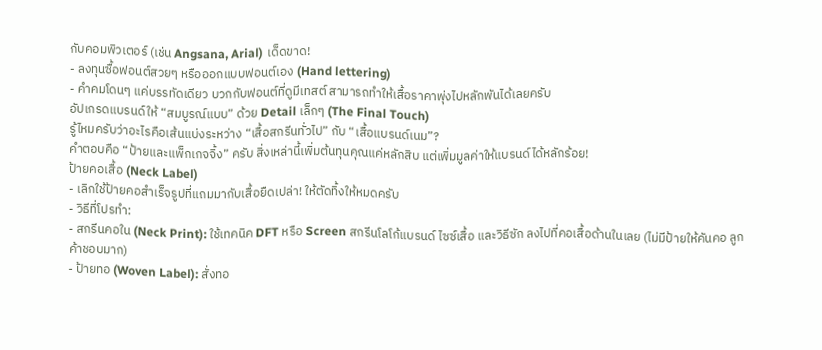กับคอมพิวเตอร์ (เช่น Angsana, Arial) เด็ดขาด!
- ลงทุนซื้อฟอนต์สวยๆ หรือออกแบบฟอนต์เอง (Hand lettering)
- คำคมโดนๆ แค่บรรทัดเดียว บวกกับฟอนต์ที่ดูมีเทสต์ สามารถทำให้เสื้อราคาพุ่งไปหลักพันได้เลยครับ
อัปเกรดแบรนด์ให้ “สมบูรณ์แบบ” ด้วย Detail เล็กๆ (The Final Touch)
รู้ไหมครับว่าอะไรคือเส้นแบ่งระหว่าง “เสื้อสกรีนทั่วไป” กับ “เสื้อแบรนด์เนม”?
คำตอบคือ “ป้ายและแพ็กเกจจิ้ง” ครับ สิ่งเหล่านี้เพิ่มต้นทุนคุณแค่หลักสิบ แต่เพิ่มมูลค่าให้แบรนด์ได้หลักร้อย!
ป้ายคอเสื้อ (Neck Label)
- เลิกใช้ป้ายคอสำเร็จรูปที่แถมมากับเสื้อยืดเปล่า! ให้ตัดทิ้งให้หมดครับ
- วิธีที่โปรทำ:
- สกรีนคอใน (Neck Print): ใช้เทคนิค DFT หรือ Screen สกรีนโลโก้แบรนด์ ไซซ์เสื้อ และวิธีซัก ลงไปที่คอเสื้อด้านในเลย (ไม่มีป้ายให้คันคอ ลูกค้าชอบมาก)
- ป้ายทอ (Woven Label): สั่งทอ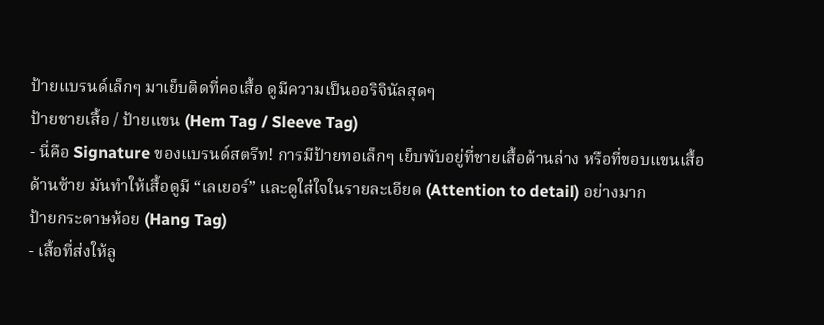ป้ายแบรนด์เล็กๆ มาเย็บติดที่คอเสื้อ ดูมีความเป็นออริจินัลสุดๆ
ป้ายชายเสื้อ / ป้ายแขน (Hem Tag / Sleeve Tag)
- นี่คือ Signature ของแบรนด์สตรีท! การมีป้ายทอเล็กๆ เย็บพับอยู่ที่ชายเสื้อด้านล่าง หรือที่ขอบแขนเสื้อด้านซ้าย มันทำให้เสื้อดูมี “เลเยอร์” และดูใส่ใจในรายละเอียด (Attention to detail) อย่างมาก
ป้ายกระดาษห้อย (Hang Tag)
- เสื้อที่ส่งให้ลู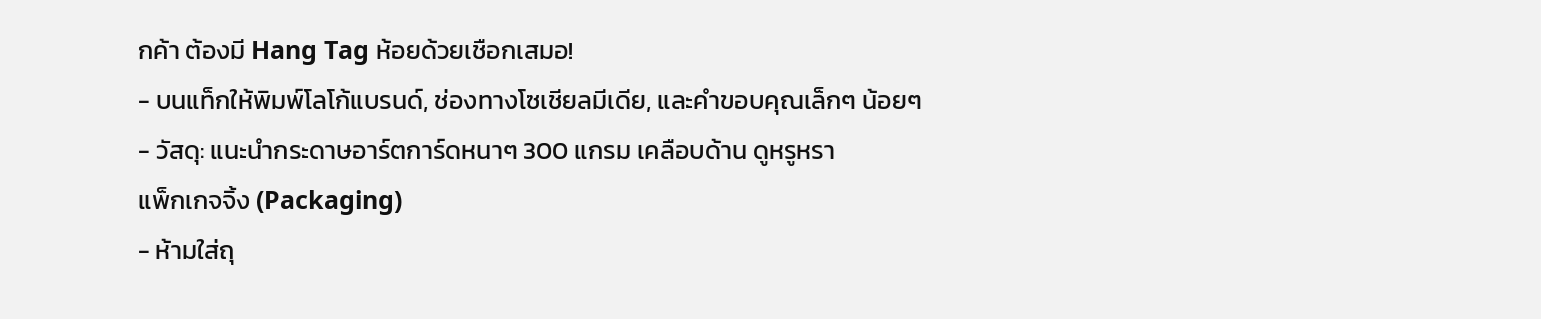กค้า ต้องมี Hang Tag ห้อยด้วยเชือกเสมอ!
- บนแท็กให้พิมพ์โลโก้แบรนด์, ช่องทางโซเชียลมีเดีย, และคำขอบคุณเล็กๆ น้อยๆ
- วัสดุ: แนะนำกระดาษอาร์ตการ์ดหนาๆ 300 แกรม เคลือบด้าน ดูหรูหรา
แพ็กเกจจิ้ง (Packaging)
- ห้ามใส่ถุ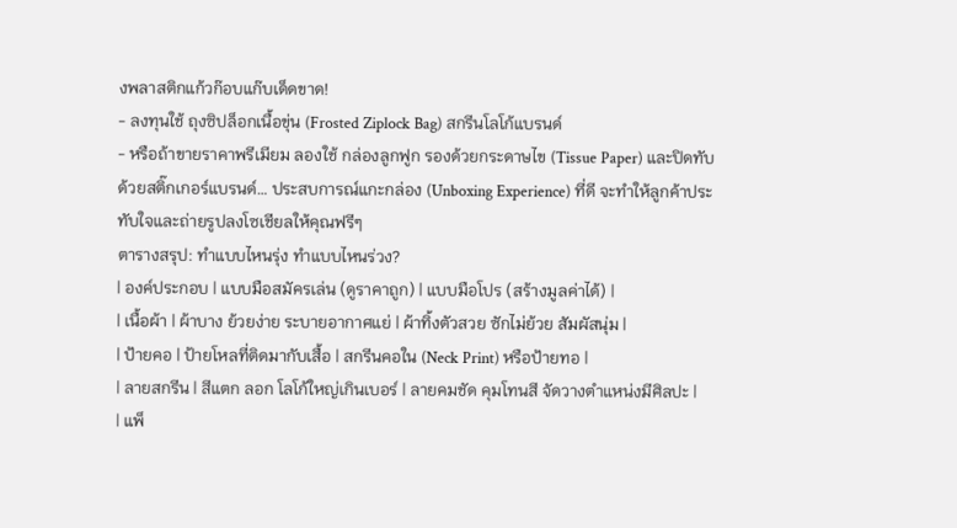งพลาสติกแก้วก๊อบแก๊บเด็ดขาด!
- ลงทุนใช้ ถุงซิปล็อกเนื้อขุ่น (Frosted Ziplock Bag) สกรีนโลโก้แบรนด์
- หรือถ้าขายราคาพรีเมียม ลองใช้ กล่องลูกฟูก รองด้วยกระดาษไข (Tissue Paper) และปิดทับด้วยสติ๊กเกอร์แบรนด์… ประสบการณ์แกะกล่อง (Unboxing Experience) ที่ดี จะทำให้ลูกค้าประทับใจและถ่ายรูปลงโซเชียลให้คุณฟรีๆ
ตารางสรุป: ทำแบบไหนรุ่ง ทำแบบไหนร่วง?
| องค์ประกอบ | แบบมือสมัครเล่น (ดูราคาถูก) | แบบมือโปร (สร้างมูลค่าได้) |
| เนื้อผ้า | ผ้าบาง ย้วยง่าย ระบายอากาศแย่ | ผ้าทิ้งตัวสวย ซักไม่ย้วย สัมผัสนุ่ม |
| ป้ายคอ | ป้ายโหลที่ติดมากับเสื้อ | สกรีนคอใน (Neck Print) หรือป้ายทอ |
| ลายสกรีน | สีแตก ลอก โลโก้ใหญ่เกินเบอร์ | ลายคมชัด คุมโทนสี จัดวางตำแหน่งมีศิลปะ |
| แพ็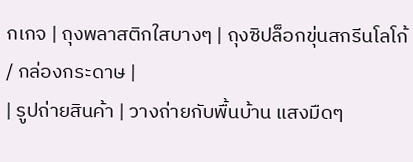กเกจ | ถุงพลาสติกใสบางๆ | ถุงซิปล็อกขุ่นสกรีนโลโก้ / กล่องกระดาษ |
| รูปถ่ายสินค้า | วางถ่ายกับพื้นบ้าน แสงมืดๆ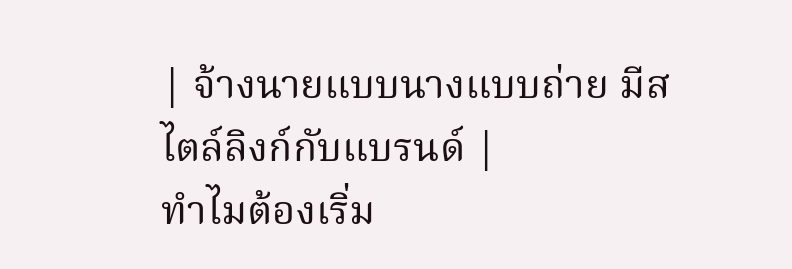| จ้างนายแบบนางแบบถ่าย มีสไตล์ลิงก์กับแบรนด์ |
ทำไมต้องเริ่ม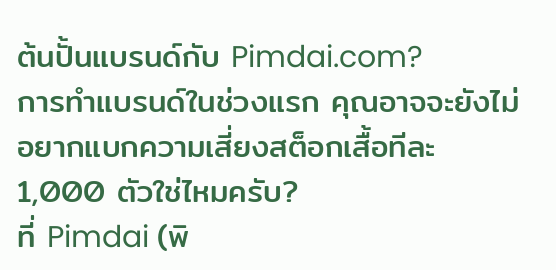ต้นปั้นแบรนด์กับ Pimdai.com?
การทำแบรนด์ในช่วงแรก คุณอาจจะยังไม่อยากแบกความเสี่ยงสต็อกเสื้อทีละ 1,000 ตัวใช่ไหมครับ?
ที่ Pimdai (พิ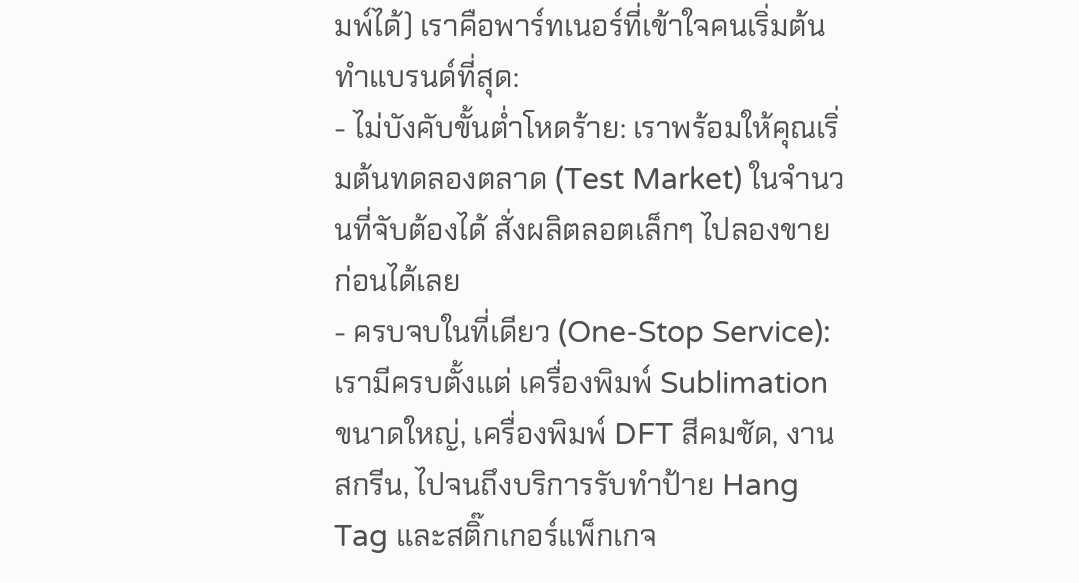มพ์ได้) เราคือพาร์ทเนอร์ที่เข้าใจคนเริ่มต้นทำแบรนด์ที่สุด:
- ไม่บังคับขั้นต่ำโหดร้าย: เราพร้อมให้คุณเริ่มต้นทดลองตลาด (Test Market) ในจำนวนที่จับต้องได้ สั่งผลิตลอตเล็กๆ ไปลองขายก่อนได้เลย
- ครบจบในที่เดียว (One-Stop Service): เรามีครบตั้งแต่ เครื่องพิมพ์ Sublimation ขนาดใหญ่, เครื่องพิมพ์ DFT สีคมชัด, งานสกรีน, ไปจนถึงบริการรับทำป้าย Hang Tag และสติ๊กเกอร์แพ็กเกจ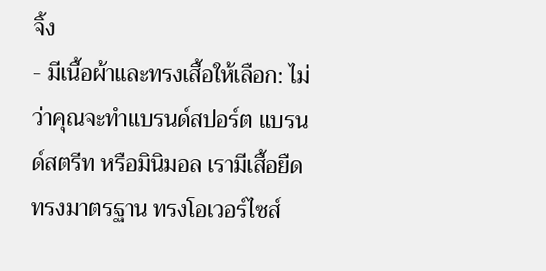จิ้ง
- มีเนื้อผ้าและทรงเสื้อให้เลือก: ไม่ว่าคุณจะทำแบรนด์สปอร์ต แบรนด์สตรีท หรือมินิมอล เรามีเสื้อยืดทรงมาตรฐาน ทรงโอเวอร์ไซส์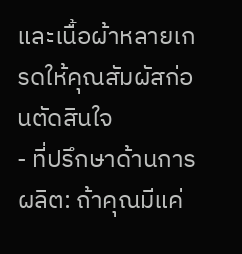และเนื้อผ้าหลายเกรดให้คุณสัมผัสก่อนตัดสินใจ
- ที่ปรึกษาด้านการผลิต: ถ้าคุณมีแค่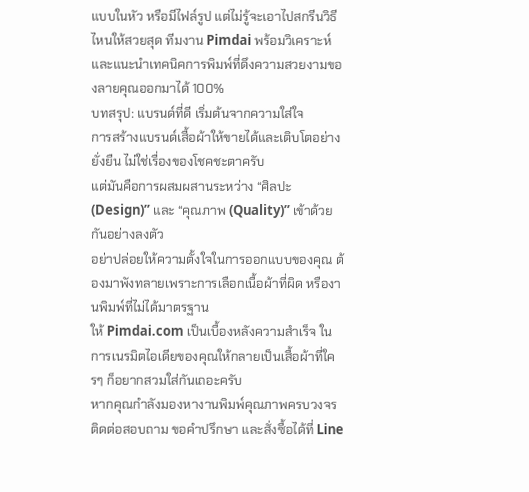แบบในหัว หรือมีไฟล์รูป แต่ไม่รู้จะเอาไปสกรีนวิธีไหนให้สวยสุด ทีมงาน Pimdai พร้อมวิเคราะห์และแนะนำเทคนิคการพิมพ์ที่ดึงความสวยงามของลายคุณออกมาได้ 100%
บทสรุป: แบรนด์ที่ดี เริ่มต้นจากความใส่ใจ
การสร้างแบรนด์เสื้อผ้าให้ขายได้และเติบโตอย่างยั่งยืน ไม่ใช่เรื่องของโชคชะตาครับ
แต่มันคือการผสมผสานระหว่าง “ศิลปะ (Design)” และ “คุณภาพ (Quality)” เข้าด้วยกันอย่างลงตัว
อย่าปล่อยให้ความตั้งใจในการออกแบบของคุณ ต้องมาพังทลายเพราะการเลือกเนื้อผ้าที่ผิด หรืองานพิมพ์ที่ไม่ได้มาตรฐาน
ให้ Pimdai.com เป็นเบื้องหลังความสำเร็จ ในการเนรมิตไอเดียของคุณให้กลายเป็นเสื้อผ้าที่ใครๆ ก็อยากสวมใส่กันเถอะครับ
หากคุณกำลังมองหางานพิมพ์คุณภาพครบวงจร ติดต่อสอบถาม ขอคำปรึกษา และสั่งซื้อได้ที่ Line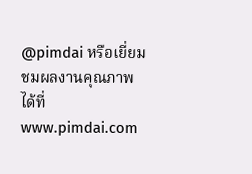@pimdai หรือเยี่ยมชมผลงานคุณภาพได้ที่ www.pimdai.com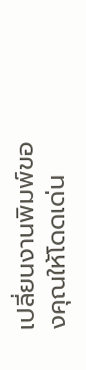เปลี่ยนงานพิมพ์ของคุณให้โดดเด่น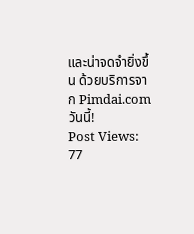และน่าจดจำยิ่งขึ้น ด้วยบริการจาก Pimdai.com วันนี้!
Post Views: 77